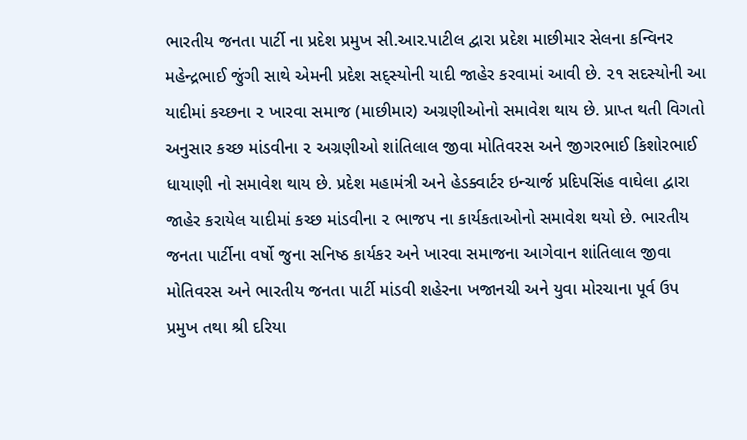ભારતીય જનતા પાર્ટી ના પ્રદેશ પ્રમુખ સી.આર.પાટીલ દ્વારા પ્રદેશ માછીમાર સેલના કન્વિનર મહેન્દ્રભાઈ જુંગી સાથે એમની પ્રદેશ સદ્સ્યોની યાદી જાહેર કરવામાં આવી છે. ૨૧ સદસ્યોની આ યાદીમાં કચ્છના ૨ ખારવા સમાજ (માછીમાર) અગ્રણીઓનો સમાવેશ થાય છે. પ્રાપ્ત થતી વિગતો અનુસાર કચ્છ માંડવીના ૨ અગ્રણીઓ શાંતિલાલ જીવા મોતિવરસ અને જીગરભાઈ કિશોરભાઈ ધાયાણી નો સમાવેશ થાય છે. પ્રદેશ મહામંત્રી અને હેડક્વાર્ટર ઇન્ચાર્જ પ્રદિપસિંહ વાઘેલા દ્વારા જાહેર કરાયેલ યાદીમાં કચ્છ માંડવીના ૨ ભાજપ ના કાર્યકતાઓનો સમાવેશ થયો છે. ભારતીય જનતા પાર્ટીના વર્ષો જુના સનિષ્ઠ કાર્યકર અને ખારવા સમાજના આગેવાન શાંતિલાલ જીવા મોતિવરસ અને ભારતીય જનતા પાર્ટી માંડવી શહેરના ખજાનચી અને યુવા મોરચાના પૂર્વ ઉપ પ્રમુખ તથા શ્રી દરિયા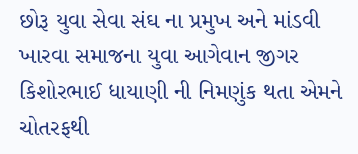છોરૂ યુવા સેવા સંઘ ના પ્રમુખ અને માંડવી ખારવા સમાજના યુવા આગેવાન જીગર કિશોરભાઈ ધાયાણી ની નિમણુંક થતા એમને ચોતરફથી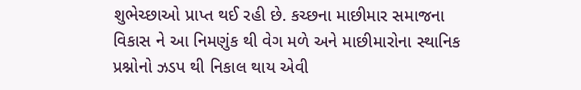શુભેચ્છાઓ પ્રાપ્ત થઈ રહી છે. કચ્છના માછીમાર સમાજના વિકાસ ને આ નિમણુંક થી વેગ મળે અને માછીમારોના સ્થાનિક પ્રશ્નોનો ઝડપ થી નિકાલ થાય એવી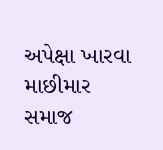અપેક્ષા ખારવા માછીમાર સમાજ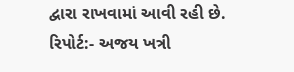દ્વારા રાખવામાં આવી રહી છે.
રિપોર્ટ:- અજય ખત્રી